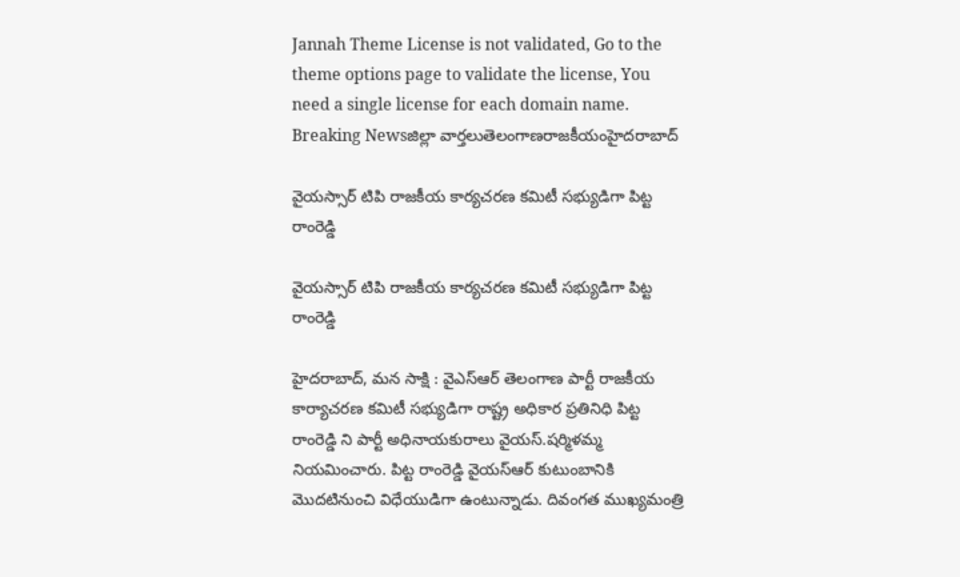Jannah Theme License is not validated, Go to the theme options page to validate the license, You need a single license for each domain name.
Breaking Newsజిల్లా వార్తలుతెలంగాణరాజకీయంహైదరాబాద్

వైయస్సార్ టిపి రాజకీయ కార్యచరణ కమిటీ సభ్యుడిగా పిట్ట రాంరెడ్డి

వైయస్సార్ టిపి రాజకీయ కార్యచరణ కమిటీ సభ్యుడిగా పిట్ట రాంరెడ్డి

హైదరాబాద్, మన సాక్షి : వైఎస్ఆర్ తెలంగాణ పార్టీ రాజకీయ కార్యాచరణ కమిటీ సభ్యుడిగా రాష్ట్ర అధికార ప్రతినిధి పిట్ట రాంరెడ్డి ని పార్టీ అధినాయకురాలు వైయస్.షర్మిళమ్మ నియమించారు. పిట్ట రాంరెడ్డి వైయస్ఆర్ కుటుంబానికి మొదటినుంచి విధేయుడిగా ఉంటున్నాడు. దివంగత ముఖ్యమంత్రి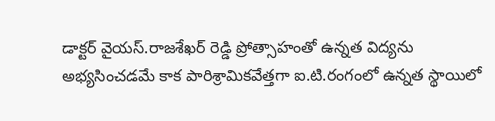డాక్టర్ వైయస్.రాజశేఖర్ రెడ్డి ప్రోత్సాహంతో ఉన్నత విద్యను అభ్యసించడమే కాక పారిశ్రామికవేత్తగా ఐ.టి.రంగంలో ఉన్నత స్థాయిలో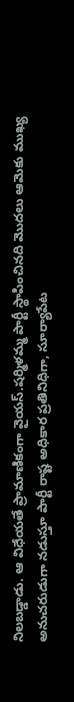నిలబడ్డాడు. ఆ విధేయతే ప్రామాణికంగా వైయస్.షర్మిళమ్మ పార్టీ స్థాపించినది మొదలు ఆమెకు ముఖ్య అనుచరుడుగా నడుస్తూ పార్టీ రాష్ట అధికార ప్రతినిధిగా, సూర్యాపేట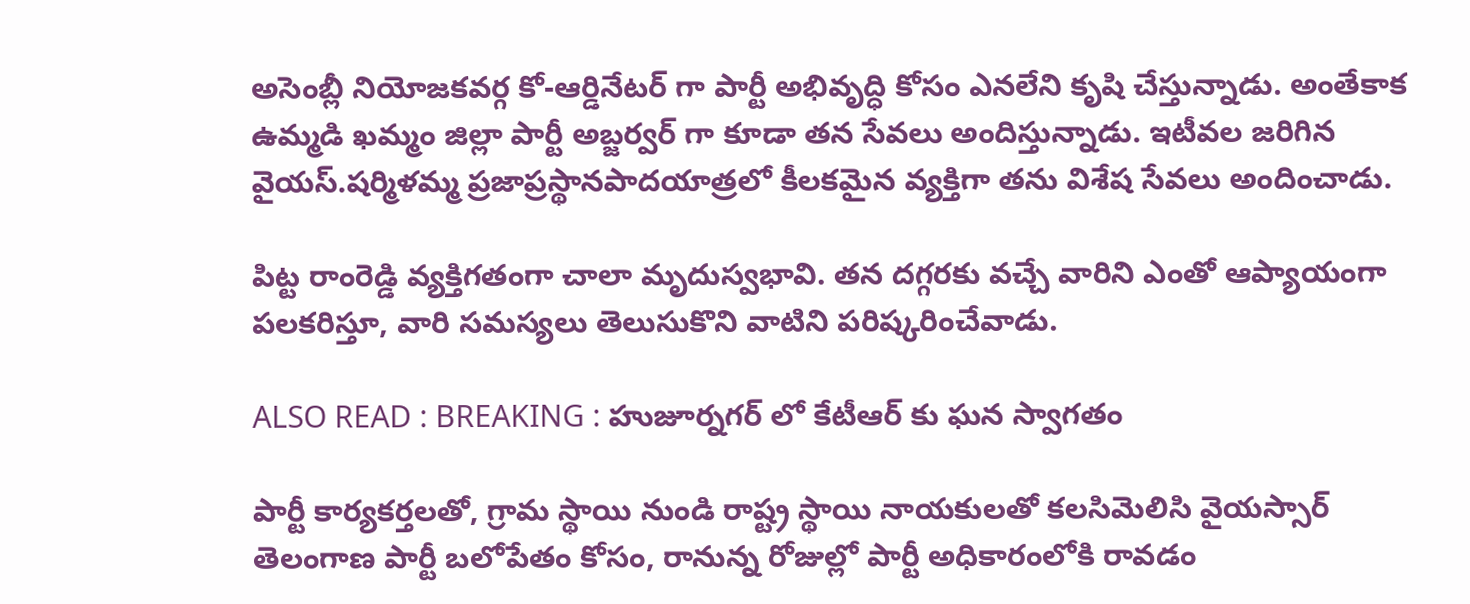అసెంబ్లీ నియోజకవర్గ కో-ఆర్డినేటర్ గా పార్టీ అభివృద్ధి కోసం ఎనలేని కృషి చేస్తున్నాడు. అంతేకాక ఉమ్మడి ఖమ్మం జిల్లా పార్టీ అబ్జర్వర్ గా కూడా తన సేవలు అందిస్తున్నాడు. ఇటీవల జరిగిన వైయస్.షర్మిళమ్మ ప్రజాప్రస్థానపాదయాత్రలో కీలకమైన వ్యక్తిగా తను విశేష సేవలు అందించాడు.

పిట్ట రాంరెడ్డి వ్యక్తిగతంగా చాలా మృదుస్వభావి. తన దగ్గరకు వచ్చే వారిని ఎంతో ఆప్యాయంగా పలకరిస్తూ, వారి సమస్యలు తెలుసుకొని వాటిని పరిష్కరించేవాడు.

ALSO READ : BREAKING : హుజూర్నగర్ లో కేటీఆర్ కు ఘన స్వాగతం

పార్టీ కార్యకర్తలతో, గ్రామ స్థాయి నుండి రాష్ట్ర స్థాయి నాయకులతో కలసిమెలిసి వైయస్సార్ తెలంగాణ పార్టీ బలోపేతం కోసం, రానున్న రోజుల్లో పార్టీ అధికారంలోకి రావడం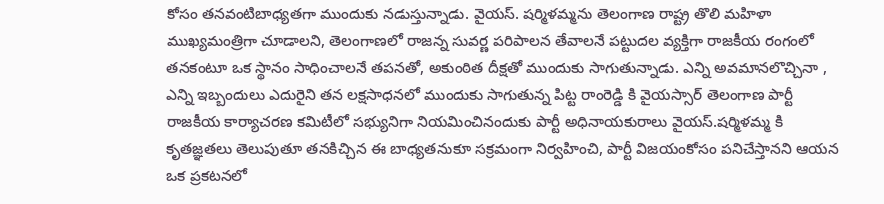కోసం తనవంటిబాధ్యతగా ముందుకు నడుస్తున్నాడు. వైయస్. షర్మిళమ్మను తెలంగాణ రాష్ట్ర తొలి మహిళా ముఖ్యమంత్రిగా చూడాలని, తెలంగాణలో రాజన్న సువర్ణ పరిపాలన తేవాలనే పట్టుదల వ్యక్తిగా రాజకీయ రంగంలో తనకంటూ ఒక స్థానం సాధించాలనే తపనతో, అకుంఠిత దీక్షతో ముందుకు సాగుతున్నాడు. ఎన్ని అవమానలొచ్చినా , ఎన్ని ఇబ్బందులు ఎదురైని తన లక్షసాధనలో ముందుకు సాగుతున్న పిట్ట రాంరెడ్డి కి వైయస్సార్ తెలంగాణ పార్టీ రాజకీయ కార్యాచరణ కమిటీలో సభ్యునిగా నియమించినందుకు పార్టీ అధినాయకురాలు వైయస్.షర్మిళమ్మ కి కృతజ్ఞతలు తెలుపుతూ తనకిచ్చిన ఈ బాధ్యతనుకూ సక్రమంగా నిర్వహించి, పార్టీ విజయంకోసం పనిచేస్తానని ఆయన ఒక ప్రకటనలో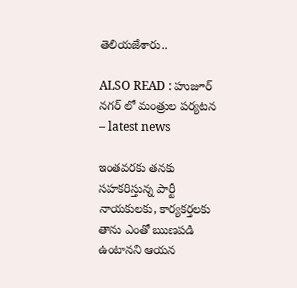తెలియజేశారు..

ALSO READ : హుజూర్ నగర్ లో మంత్రుల పర్యటన – latest news

ఇంతవరకు తనకు సహకరిస్తున్న పార్టీ నాయకులకు, కార్యకర్తలకు తాను ఎంతో ఋణపడి ఉంటానని ఆయన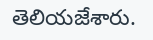తెలియజేశారు.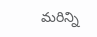మరిన్ని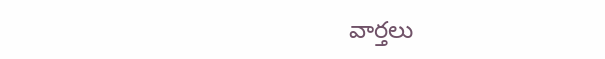వార్తలు